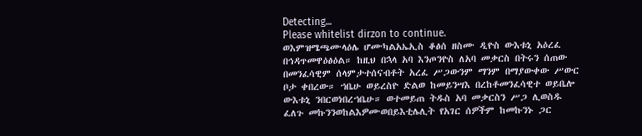Detecting...
Please whitelist dirzon to continue.
ወእምዝሜጫሙላዕሌ ሆሙካልአኤኢስ ቆፅሰ ዘስሙ ዲዮስ ውእቱኒ አዕረፈ በኅዳጥመዋዕፅዕል። ከዚህ በኋላ አባ እንጦንዮስ ለአባ መቃርስ በትሩን ሰጠው በመንፈሳዊም ሰላምታተሰናብቶት አረፈ ሥጋውንም ማንም በማያውቀው ሥውር ቦታ ቀበረው። ኀቤሁ ወይረስዮ ድልወ ከመይንሣእ በረከቶመንፈሳዊተ ወይቤሎ ውእቱኒ ንበርወነበረኀቤሁ። ወተመይጠ ትዱስ አባ መቃርስን ሥጋ ሊወስዱ ፈለጉ መኩንንወከልእዎሙወበይእቲሌሊት የአገር ሰዎችም ከመኩንኑ ጋር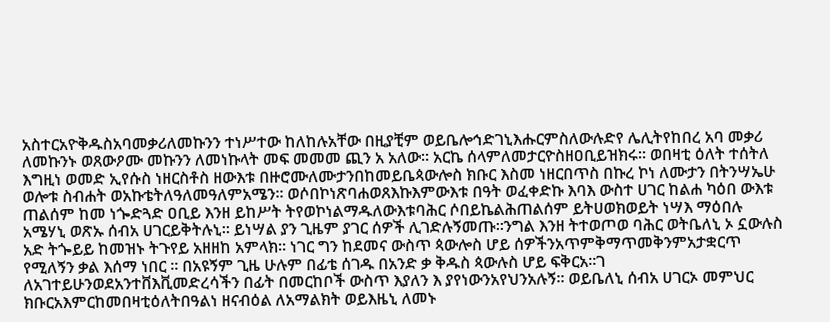አስተርአዮቅዱስአባመቃሪለመኩንን ተነሥተው ከለከሉአቸው በዚያቺም ወይቤሎኅድገኒእሑርምስለውሉድየ ሌሊትየከበረ አባ መቃሪ ለመኩንኑ ወጸውዖሙ መኩንን ለመነኩላት መፍ መመመ ጪን አ አለው። አርኬ ሰላምለመታርዮስዘዐቢይዝክሩ። ወበዛቲ ዕለት ተሰትለ እግዚነ ወመድ ኢየሱስ ነዘርስቶስ ዘውእቱ በዙሮሙለሙታንበከመይቤጳውሎስ ክቡር እስመ ነዘርበጥስ በኩረ ኮነ ለሙታን በትንሣኤሁ ወሎቱ ስብሐት ወአኩቴትለዓለመዓለምአሜን። ወሶበኮነጽባሐወጸእኩእምውእቱ በዓት ወፈቀድኩ እባእ ውስተ ሀገር ከልሐ ካዕበ ውእቱ ጠልሰም ከመ ነጐድጓድ ዐቢይ እንዘ ይከሥት ትየወኮነልማዱለውእቱባሕር ሶበይኬልሕጠልሰም ይትሀወክወይት ነሣእ ማዕበሉ አሜሃኒ ወጽኡ ሰብአ ሀገርይቅትሉኒ። ይነሣል ያን ጊዜም ያገር ሰዎች ሊገድሉኝመጡ።ንግል እንዘ ትተወጦወ ባሕር ወትቤለኒ ኦ ኗውሉስ አድ ትጐይይ ከመዝኑ ትጉየይ አዘዘከ አምላክ። ነገር ግን ከደመና ውስጥ ጳውሎስ ሆይ ሰዎችንአጥምቅማጥመቅንምአታቋርጥ የሚለኝን ቃል እሰማ ነበር ። በአዩኝም ጊዜ ሁሉም በፊቴ ሰገዱ በአንድ ቃ ቅዱስ ጳውሉስ ሆይ ፍቅርአ።ገ ለአገተይሁንወደአንተቨእቪመድረሳችን በፊት በመርከቦች ውስጥ እያለን እ ያየነውንአየህንአሉኝ። ወይቤለኒ ሰብአ ሀገርኦ መምህር ክቡርአእምርከመበዛቲዕለትበዓልነ ዘናብዕል ለአማልክት ወይእዜኒ ለመኑ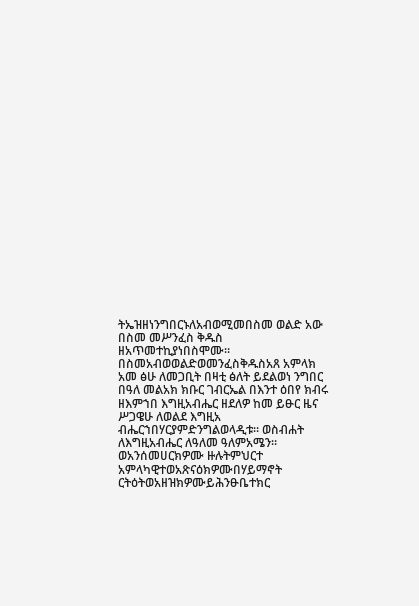ትኤዝዘነንግበርኑለአብወሚመበስመ ወልድ አው በስመ መሥንፈስ ቅዱስ ዘአጥመተኪያነበስሞሙ። በስመአብወወልድወመንፈስቅዱስአጸ አምላክ አመ ፅሁ ለመጋቢት በዛቲ ፅለት ይደልወነ ንግበር በዓለ መልአክ ክቡር ገብርኤል በእንተ ዕበየ ክብሩ ዘእምኀበ እግዚአብሔር ዘደለዎ ከመ ይፁር ዜና ሥጋዌሁ ለወልደ እግዚአ ብሔርኀበሃርያምድንግልወላዲቱ። ወስብሐት ለእግዚአብሔር ለዓለመ ዓለምአሜን። ወአንሰመሀርክዎሙ ዙሉትምህርተ አምላካዊተወአጽናዕክዎሙበሃይማኖት ርትዕትወአዘዝክዎሙይሕንፁቤተክር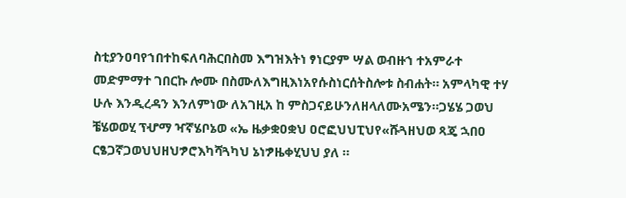ስቲያንዐባየኀበተከፍለባሕርበስመ እግዝእትነ ፃነርያም ሣል ወብዙኀ ተአምራተ መድምማተ ገበርኩ ሎሙ በስሙለእግዚእነአየሱስነርሰትስሎቱ ስብሐት። አምላካዊ ተሃ ሁሉ እንዲረዳን እንለምነው ለአገዚአ ከ ምስጋናይሁንለዘላለሙአሜን።ጋሄሄ ጋወህ ቼሄወወሂ ፕሇማ ዣኛሄቦኔወ «ኤ ዜቃቋዐቋህ ዐሮፎህህፒህየ«ሹጓዘህወ ጻጄ ኋበዐ ርፄጋኛጋወህህዘህፇሮእካሻጓካህ ኔነፇዜቀሂህህ ያለ ።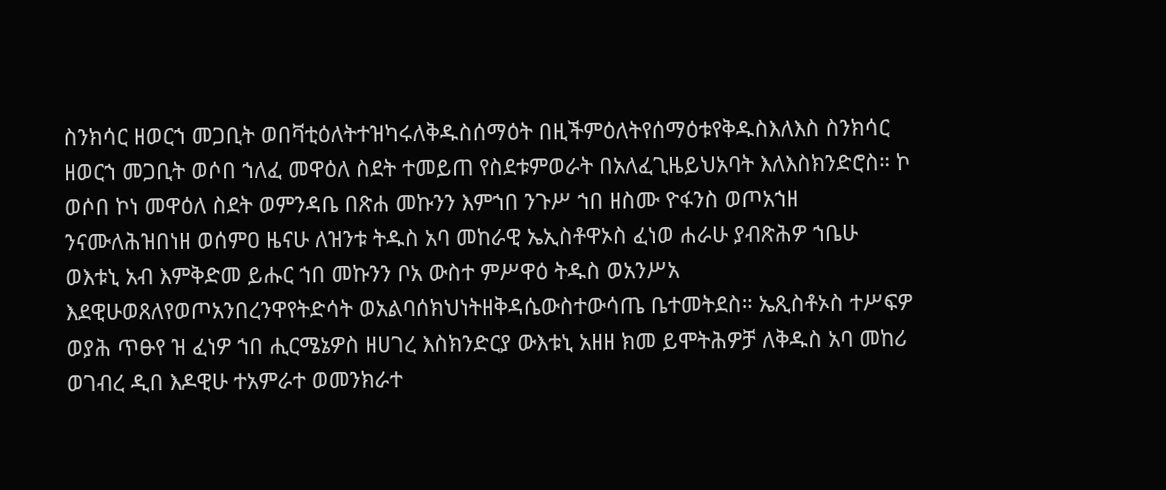ስንክሳር ዘወርኀ መጋቢት ወበቫቲዕለትተዝካሩለቅዱስሰማዕት በዚችምዕለትየሰማዕቱየቅዱስእለእስ ስንክሳር ዘወርኀ መጋቢት ወሶበ ኀለፈ መዋዕለ ስደት ተመይጠ የስደቱምወራት በአለፈጊዜይህአባት እለእስክንድሮስ። ኮ ወሶበ ኮነ መዋዕለ ስደት ወምንዳቤ በጽሐ መኩንን እምኀበ ንጉሥ ኀበ ዘስሙ ዮፋንስ ወጦአኀዘ ንናሙለሕዝበነዘ ወሰምዐ ዜናሁ ለዝንቱ ትዱስ አባ መከራዊ ኤኢስቶዋኦስ ፈነወ ሐራሁ ያብጽሕዎ ኀቤሁ ወእቱኒ አብ እምቅድመ ይሑር ኀበ መኩንን ቦአ ውስተ ምሥዋዕ ትዱስ ወአንሥአ እደዊሁወጸለየወጦአንበረንዋየትድሳት ወአልባሰክህነትዘቅዳሴውስተውሳጤ ቤተመትደስ። ኤጺስቶኦስ ተሥፍዎ ወያሕ ጥፁየ ዝ ፈነዎ ኀበ ሒርሜኔዎስ ዘሀገረ እስክንድርያ ውእቱኒ አዘዘ ክመ ይሞትሕዎቻ ለቅዱስ አባ መከሪ ወገብረ ዲበ እዶዊሁ ተአምራተ ወመንክራተ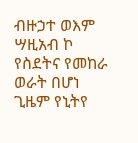ብዙኃተ ወእም ሣዚአብ ኮ የስደትና የመከራ ወራት በሆነ ጊዜም የኒትየ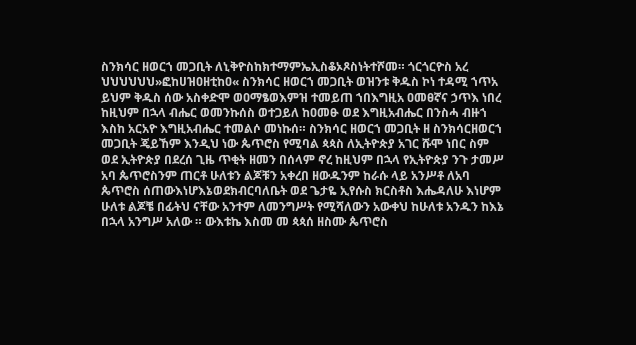ስንክሳር ዘወርኀ መጋቢት ለኒቅዮስከክተማምኤኢስቆኦጾስነትተሾመ። ጎርጎርዮስ አረ ህህህህህህ»ፎከሀዝዐዘቲከዐ« ስንክሳር ዘወርኀ መጋቢት ወዝንቱ ቅዱስ ኮነ ተዳሚ ኀጥአ ይህም ቅዱስ ሰው አስቀድሞ ወዐማፄወእምዝ ተመይጠ ኀበእግዚአ ዐመፀኛና ኃጥእ ነበረ ከዚህም በኋላ ብሔር ወመንኩሰስ ወተጋይለ ከዐመፁ ወደ እግዚአብሔር በንስሓ ብዙኀ እስከ አርአዮ እግዚአብሔር ተመልሶ መነኩሰ። ስንክሳር ዘወርኀ መጋቢት ዘ ስንክሳርዘወርኀ መጋቢት ጄይኸም እንዲህ ነው ጴጥሮስ የሚባል ጳጳስ ለኢትዮጵያ አገር ሹሞ ነበር ስም ወደ ኢትዮጵያ በደረሰ ጊዜ ጥቂት ዘመን በሰላም ኖረ ከዚህም በኋላ የኢትዮጵያ ንጉ ታመሥ አባ ጴጥሮስንም ጠርቶ ሁለቱን ልጆቹን አቀረበ ዘውዱንም ከራሱ ላይ አንሥቶ ለአባ ጴጥሮስ ሰጠውእነሆእኔወደክብርባለቤት ወደ ጌታዬ ኢየሱስ ክርስቶስ እሔዳለሁ እነሆም ሁለቱ ልጆቼ በፊትህ ናቸው አንተም ለመንግሥት የሚሻለውን አውቀህ ከሁለቱ አንዱን ከእኔ በኋላ አንግሥ አለው ። ውእቱኬ እስመ መ ጳጳሰ ዘስሙ ጴጥሮስ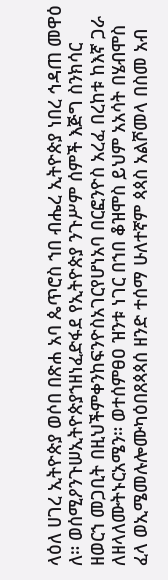ላዕለ ሀገረ ኢትዮጵያ ወሶበ በጽሐ አባ ጴጥሮስ ኀበ ብሔረ ኢትዮጵያ ነበረ ኅዳጠ መዋዕ ለ። ወሰሚዖንጉሠኢትዮጵያኀዘነፈድፋደ የኢትዮጵያ ንጉሥም ሰምች እጅግ ስንክሳር ዘወርኀ መጋቢት በዚህችምቀንከፍንዮስአገርየሆነአባ በርፎንዮስ አረፈ በረከቱ ከእኛ ጋራ ለዘላለሙትኑርአሜን። ወተሰምፀዐ ዝንቱ ነገር በኀበ ቆዝሞስ ይህም አአሳት በሄብሞስ ፈላ ወኢሜመሉሎሙካዕበጸጳጳሰ ዘንድ ተሰማ ሁለተኛም ጳጳስ አልሾመላ በስመ አብ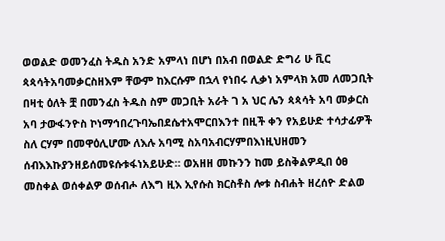ወወልድ ወመንፈስ ትዱስ አንድ አምላነ በሆነ በአብ በወልድ ድግሪ ሁ ቪር ጳጳሳትአባመቃርስዘእም ቸውም ከእርሱም በኋላ የነበሩ ሊቃነ አምላክ አመ ለመጋቢት በዛቲ ዕለት ቿ በመንፈስ ትዱስ ስም መጋቢት አራት ገ አ ህር ሌን ጳጳሳት አባ መቃርስ አባ ታውፋንዮስ ኮነማኅበረጉባኤበደሴተአሞርበእንተ በዚች ቀን የአይሁድ ተሳታፊዎች ስለ ርሃም በመዋዕሊሆሙ ለእሉ አባሚ ስአባአብርሃምበእነዚህዘመን ሰብእእኩያንዘይሰመዩሱቱፋነአይሁድ። ወአዘዘ መኩንን ከመ ይስቅልዎዲበ ዕፀ መስቀል ወሰቀልዎ ወሰብሖ ለእግ ዚእ ኢየሱስ ክርስቶስ ሎቱ ስብሐት ዘረሰዮ ድልወ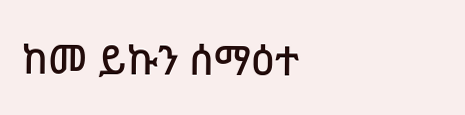ከመ ይኩን ሰማዕተ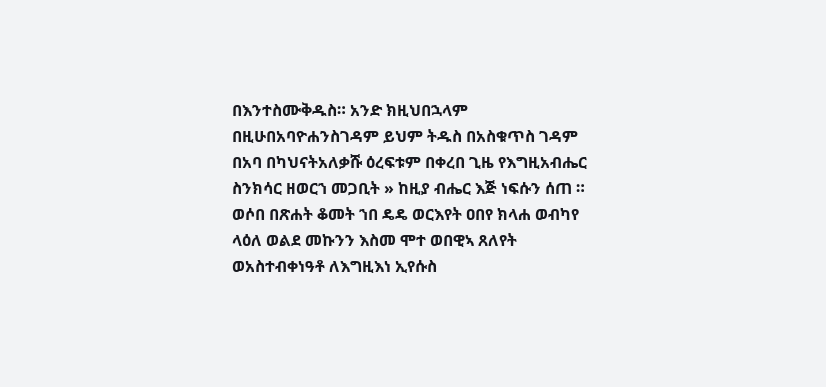በእንተስሙቅዱስ። አንድ ክዚህበኋላም በዚሁበአባዮሐንስገዳም ይህም ትዱስ በአስቁጥስ ገዳም በአባ በካህናትአለቃሹ ዕረፍቱም በቀረበ ጊዜ የእግዚአብሔር ስንክሳር ዘወርኀ መጋቢት » ከዚያ ብሔር እጅ ነፍሱን ሰጠ ። ወሶበ በጽሐት ቆመት ኀበ ዴዴ ወርእየት ዐበየ ክላሐ ወብካየ ላዕለ ወልደ መኩንን እስመ ሞተ ወበዊኣ ጸለየት ወአስተብቀነዓቶ ለእግዚእነ ኢየሱስ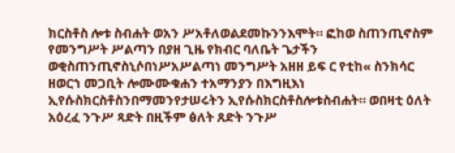ክርስቶስ ሎቱ ስብሐት ወአን ሥአቶለወልደመኩንንእሞት። ፎከወ ስጠንጢኖስም የመንግሥት ሥልጣን በያዘ ጊዜ የክብር ባለቤት ጌታችን ወቂስጠንጢኖስኒሶበነሥአሥልጣነ መንግሥት አዘዘ ይፍ ር የቲከ« ስንክሳር ዘወርኀ መጋቢት ሎሙሙቁሐን ተአማንያን በእግዚእነ ኢየሱስክርስቶስንበማመንየታሠሩትን ኢየሱስክርስቶስሎቱስብሐት። ወበዛቲ ዕለት አዕረፈ ንጉሥ ጻድት በዚችም ፅለት ጸድት ንጉሥ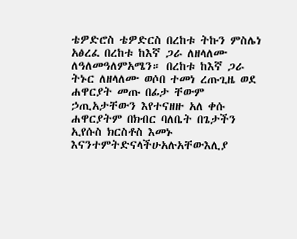ቴዎድሮስ ቴዎድርስ በረከቱ ትኩን ምስሌነ አፅረፈ በረከቱ ከእኛ ጋራ ለዘላለሙ ለዓለመዓለምአሜን። በረከቱ ከእኛ ጋራ ትኑር ለዘላለሙ ወሶበ ተመነ ረጡጊዜ ወደ ሐዋርያት መጡ በፊታ ቸውም ኃጢአታቸውን እየተናዘዙ አለ ቀሱ ሐዋርያትም በክብር ባለቤት በጌታችን ኢየሱስ ክርስቶስ እመኑ እናንተምትድናላችሁአሉአቸውእሊያ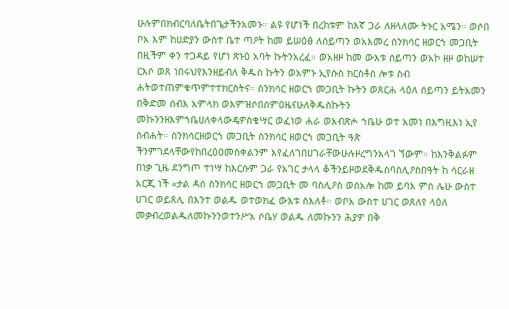ሁሉምበክብርባለቤትበጌታችንአመኑ። ልዩ የሆነች በረከቱም ከእኛ ጋራ ለዘላለሙ ትኑር አሜን። ወሶበ ቦአ እም ከሀድያን ውስተ ቤተ ጣዖት ከመ ይሠዕፅ ለሰይጣን ወአእመረ ስንክሳር ዘወርኀ መጋቢት በዚችም ቀን ተጋዳይ የሆነ ጽኑዕ አባት ኩትንአረፈ። ወአዘዞ ከመ ውእቱ ሰይጣን ወአኮ ዘዞ ወከሠተ ርእሶ ወጸ ነበሩህየእንዘይብለ ቅዱስ ኩትን ወአምኑ ኢየሱስ ክርስቶስ ሎቱ ስብ ሐትወተጠምቁጥምተተክርስትና። ስንክሳር ዘወርኀ መጋቢት ኩትን ወጸርሐ ላዕለ ሰይጣን ይትአመን በቅድመ ሰብእ አምላክ ወእምዝሶበሰምዐዜናሁለቅዱስኩትን መኩንንዘእምኀቤሀለቀላውዴዎስቄሣር ወፈነወ ሐራ ወአብጽሖ ኀቤሁ ወተ አመነ በእግዚእነ ኢየ ስብሐት። ስንክሳርዘወርኀ መጋቢት ስንክሳር ዘወርኀ መጋቢት ዓጵ ችንምገደላቸውየከበረዕዐመስቀልንም እየፈለገበሀገራቸውሁሉዞረግንአላገ ኘውም። ከእንቅልፉም በነቃ ጊዜ ደንግጦ ተነሣ ከእርሱም ጋራ የአገር ታላላ ቆችንይዞወደቅዱስባስሊዖስበዓት ከ ሳርራዘ አርጂ ነች «ታል ዳሰ ስንክሳር ዘወርኀ መጋቢት መ ባስሊዖስ ወሰአሎ ከመ ይባእ ምስ ሌሁ ውስተ ሀገር ወይጸሊ በእንተ ወልዱ ወተወክፈ ውእቱ ስእለቶ። ወቦአ ውስተ ሀገር ወጸለየ ላዕለ መቃብረወልዱለመኩንንወተንሥአ ሶቤሃ ወልዱ ለመኩንን ሕያዎ በቅ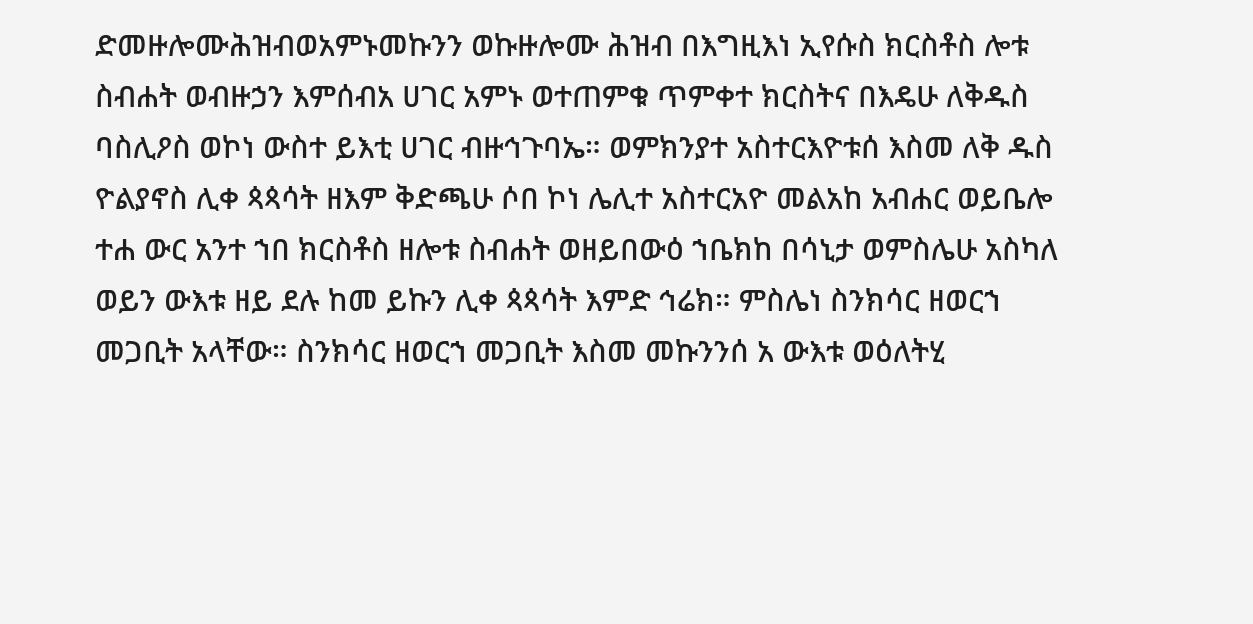ድመዙሎሙሕዝብወአምኑመኩንን ወኩዙሎሙ ሕዝብ በእግዚእነ ኢየሱስ ክርስቶስ ሎቱ ስብሐት ወብዙኃን እምሰብአ ሀገር አምኑ ወተጠምቁ ጥምቀተ ክርስትና በእዴሁ ለቅዱስ ባስሊዖስ ወኮነ ውስተ ይእቲ ሀገር ብዙኅጉባኤ። ወምክንያተ አስተርእዮቱሰ እስመ ለቅ ዱስ ዮልያኖስ ሊቀ ጳጳሳት ዘእም ቅድጫሁ ሶበ ኮነ ሌሊተ አስተርአዮ መልአከ አብሐር ወይቤሎ ተሐ ውር አንተ ኀበ ክርስቶስ ዘሎቱ ስብሐት ወዘይበውዕ ኀቤክከ በሳኒታ ወምስሌሁ አስካለ ወይን ውእቱ ዘይ ደሉ ከመ ይኩን ሊቀ ጳጳሳት እምድ ኅሬክ። ምስሌነ ስንክሳር ዘወርኀ መጋቢት አላቸው። ስንክሳር ዘወርኀ መጋቢት እስመ መኩንንሰ አ ውእቱ ወዕለትሂ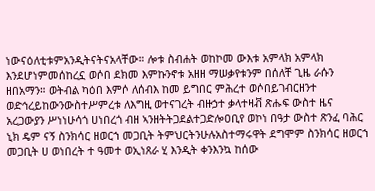ነውናዕለቲቱምአንዲትናትናአላቸው። ሎቱ ስብሐት ወከኮመ ውእቱ አምላክ አምላክ እንደሆነምመሰከረኗ ወሶበ ደክመ እምኩንኖቱ አዘዘ ማሠቃየቱንም በሰለቸ ጊዜ ራሱን ዘበአማን። ወትብል ካዕበ እምሶ ለሰብእ ከመ ይግበር ምሕረተ ወሶበይገብርዘንተ ወድኅረይከውንውስተሥምረቱ ለእግዚ ወተናገረት ብዙኃተ ቃላተዛቭ ጽሑፍ ውስተ ዜና አረጋውያን ሥነነሁሳጎ ሀነበረጎ ብዘ ኣንዘትትጋደልተጋድሎዐቢየ ወኮነ በዓታ ውስተ ጽንፈ ባሕር ኒክ ዴም ናኝ ስንክሳር ዘወርኀ መጋቢት ትምህርትንሁሉአስተማሩዋት ደግሞም ስንክሳር ዘወርኀ መጋቢት ሀ ወነበረት ተ ዓመተ ወኢነጸራ ሂ እንዲት ቀንእንኳ ከሰው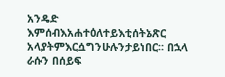አንዴድ እምሰብእአሐተዕለተይእቲሰትኔጽር አላያትምእርሷግንሁሉንታይነበር። በኋላ ራሱን በሰይፍ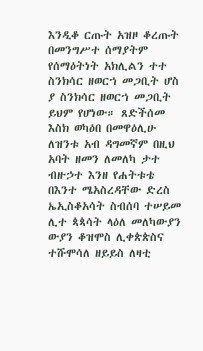እንዲቆ ርጡት አዝዞ ቆረጡት በመንግሥተ ሰማያትም የሰማዕትነት አክሊልን ተተ ስንክሳር ዘወርኀ መጋቢት ሆስ ያ ስንክሳር ዘወርኀ መጋቢት ይህም የሆነው። ጸድችሰመ እስክ ወካዕበ በመዋዕሊሁ ለዝንቱ አብ ዳግመኛም በዚህ አባት ዘመን ለመለካ ታተ ብዙኃተ እንዘ የሐትቱቴ በእንተ ሜአስረዳቸው ድረስ ኤኢስቆአሳት ስብሰባ ተሠይመ ሊተ ጳጳሳት ላዕለ መለካውያን ውያን ቆዝሞስ ሊቀጵጵስና ተሹሞሳለ ዘይይስ ለዛቲ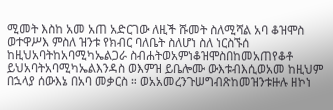ሚመት እስከ አመ አጠ አድርገው ለዚች ሹመት ስለሚሻል አባ ቆዝሞስ ወተዋሥእ ምስለ ዝንቱ የክብር ባለቤት ስለሆነ ስለ ነርስኙሰ ከዚህአባትከአባሚካኤልጋራ ስብሐትወአምነቆዝሞስበከመአጠየቆቶ ይህአባትአባሚካኤልእንዳስ ወእምዝ ይቤሎሙ ውእቱብእሲወአመ ከዚህም በኋላያ ሰውእኔ በአባ መቃርስ ። ወአአመረንጉሠግብጽከመዝንቱዙሉ ዘኮነ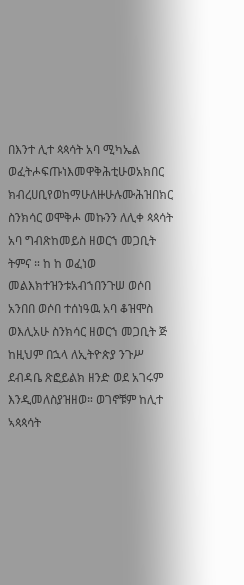በእንተ ሊተ ጳጳሳት አባ ሚካኤል ወፈትሖፍጡነእመዋቅሕቲሁወአክበር ክብረሀቢየወከማሁለዙሁሉሙሕዝበክር ስንክሳር ወሞቅሖ መኩንን ለሊቀ ጳጳሳት አባ ግብጽከመይስ ዘወርኀ መጋቢት ትምና ። ከ ከ ወፈነወ መልእክተዝንቱአብኀበንጉሠ ወሶበ አንበበ ወሶበ ተሰነዓዉ አባ ቆዝሞስ ወእሊአሁ ስንክሳር ዘወርኀ መጋቢት ጅ ከዚህም በኋላ ለኢትዮጵያ ንጉሥ ደብዳቤ ጽፎይልክ ዘንድ ወደ አገሩም እንዲመለስያዝዘወ። ወገኖቹም ከሊተ ኣጳጳሳት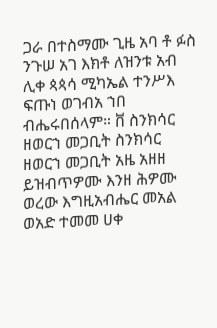ጋራ በተስማሙ ጊዜ አባ ቶ ፉስ ንጉሠ አገ እክቶ ለዝንቱ አብ ሊቀ ጳጳሳ ሚካኤል ተንሥእ ፍጡነ ወገብአ ኀበ ብሔሩበሰላም። ቨ ስንክሳር ዘወርኀ መጋቢት ስንክሳር ዘወርኀ መጋቢት አዜ አዘዘ ይዝብጥዎሙ እንዘ ሕዎሙ ወረው እግዚአብሔር መአል ወአድ ተመመ ሀቀ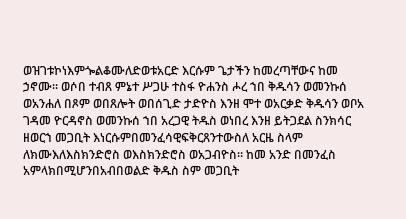ወዝገቱኮነእምጐልቆሙለድወቱአርድ እርሱም ጌታችን ከመረጣቸውና ከመ ኃኖሙ። ወሶበ ተብጸ ምኔተ ሥጋሁ ተስፋ ዮሐንስ ሖረ ኀበ ቅዱሳን ወመንኩሰ ወአንሐለ በጾም ወበጸሎት ወበሰጊድ ታድዮስ እንዘ ሞተ ወአርቃድ ቅዱሳን ወቦአ ገዳመ ዮርዳኖስ ወመንኩሰ ኀበ አረጋዊ ትዱስ ወነበረ እንዘ ይትጋደል ስንክሳር ዘወርኀ መጋቢት እነርሱምበመንፈሳዊፍቅርጸንተውስለ አርዜ ስላም ለክሙእለእስክንድሮስ ወእስክንድሮስ ወአጋብዮስ። ከመ አንድ በመንፈስ አምላክበሚሆንበአብበወልድ ቅዱስ ስም መጋቢት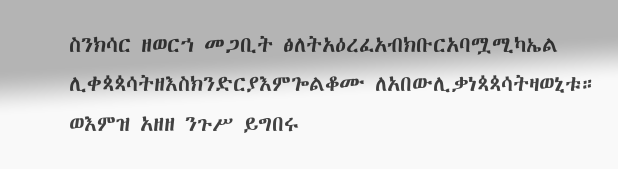ስንክሳር ዘወርኀ መጋቢት ፅለትአዕረፈአብክቡርአባሟሚካኤል ሊቀጳጳሳትዘእስክንድርያእምጐልቆሙ ለአበውሊቃነጳጳሳትዛወኒቱ። ወእምዝ አዘዘ ንጉሥ ይግበሩ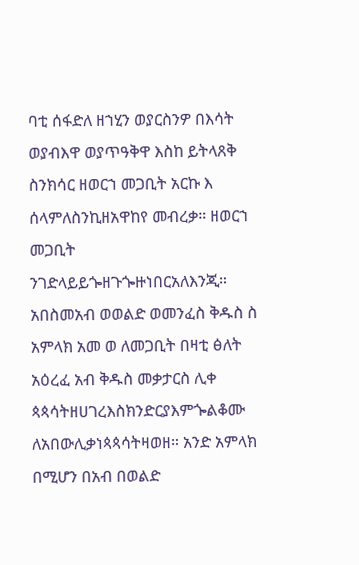ባቲ ሰፋድለ ዘኀሂን ወያርስንዎ በእሳት ወያብእዋ ወያጥዓቅዋ እስከ ይትላጸቅ ስንክሳር ዘወርኀ መጋቢት አርኩ እ ሰላምለስንኪዘአዋከየ መብረቃ። ዘወርኀ መጋቢት ንገድላይይጐዘጉጐዙነበርአለእንጂ። አበስመአብ ወወልድ ወመንፈስ ቅዱስ ስ አምላክ አመ ወ ለመጋቢት በዛቲ ፅለት አዕረፈ አብ ቅዱስ መቃታርስ ሊቀ ጳጳሳትዘሀገረእስክንድርያእምጐልቆሙ ለአበውሊቃነጳጳሳትዛወዘ። አንድ አምላክ በሚሆን በአብ በወልድ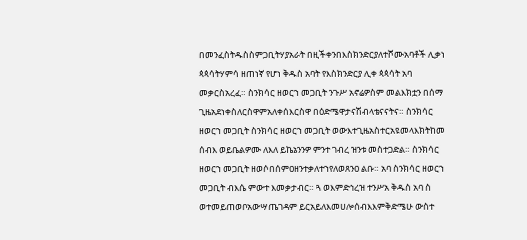በመንፈስትዱስስምጋቢትሃያአራት በዚችቀንበእስክንድርያለተሾሙአባቶች ሊቃነ ጳጳሳትሃምሳ ዘጠነኛ የሆነ ቅዱስ አባት የእስክንድርያ ሊቀ ጳጳሳት አባ መቃርስአረፈ። ስንክሳር ዘወርኀ መጋቢት ንጉሥ አኖሬዎስም መልእክቷን በሰማ ጊዜአደነቀስለርስዋምአለቀሰእርስዋ በዕድሜዋታናሽብላቴናናትና። ስንክሳር ዘወርኀ መጋቢት ስንክሳር ዘወርኀ መጋቢት ወውእተጊዜአስተርአዩመላእክትከመ ሰብእ ወይቤልዎሙ ለእለ ይኬኔንንዎ ምንተ ገብረ ዝንቱ መስተጋድል። ስንክሳር ዘወርኀ መጋቢት ዘወሶበሰምዐዘንተቃለተኀየለወጸንዐ ልቡ። አባ ስንክሳር ዘወርኀ መጋቢት ብእሴ ምውተ እመቃታብር። ጓ ወእምድኅረዝ ተንሥአ ቅዱስ አባ ስ ወተመይጠወቦአውሣጤገዳም ይርአይለእመሀሎሰብእእምቅድሜሁ ውስተ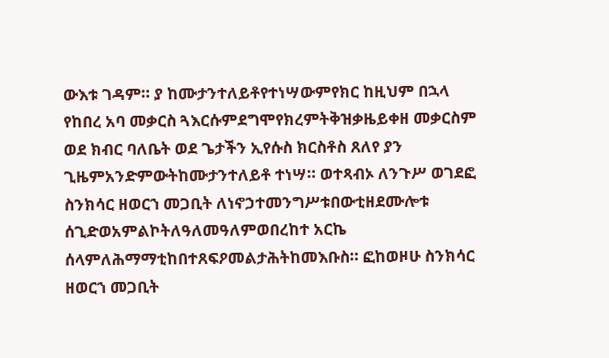ውእቱ ገዳም። ያ ከሙታንተለይቶየተነሣውምየክር ከዚህም በኋላ የከበረ አባ መቃርስ ጓእርሱምደግሞየክረምትቅዝቃዜይቀዘ መቃርስም ወደ ክብር ባለቤት ወደ ጌታችን ኢየሱስ ክርስቶስ ጸለየ ያን ጊዜምአንድምውትከሙታንተለይቶ ተነሣ። ወተጻብኦ ለንጉሥ ወገደፎ ስንክሳር ዘወርኀ መጋቢት ለነኖኃተመንግሥቱበውቲዘደሙሎቱ ሰጊድወአምልኮትለዓለመዓለምወበረከተ አርኬ ሰላምለሕማማቲከበተጸፍዖመልታሕትከመእቡስ። ፎከወዞሁ ስንክሳር ዘወርኀ መጋቢት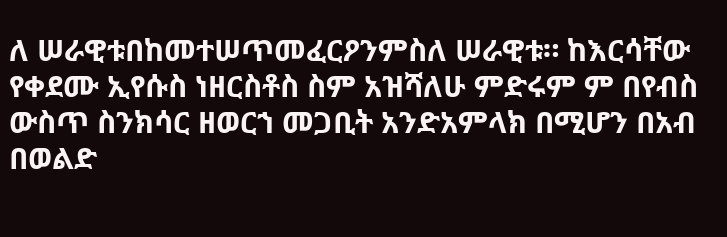ለ ሠራዊቱበከመተሠጥመፈርዖንምስለ ሠራዊቱ። ከእርሳቸው የቀደሙ ኢየሱስ ነዘርስቶስ ስም አዝሻለሁ ምድሩም ም በየብስ ውስጥ ስንክሳር ዘወርኀ መጋቢት አንድአምላክ በሚሆን በአብ በወልድ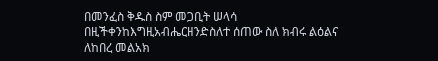በመንፈስ ቅዱስ ስም መጋቢት ሠላሳ በዚችቀንከእግዚአብሔርዘንድስለተ ሰጠው ስለ ክብሩ ልዕልና ለከበረ መልአክ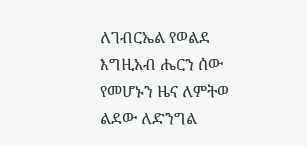ለገብርኤል የወልደ እግዚአብ ሔርን ሰው የመሆኑን ዜና ለምትወ ልደው ለድንግል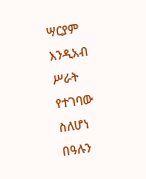ሣርያም እንዲአብ ሥራት የተገባው ስለሆነ በዓሉን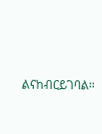ልናከብርይገባል።